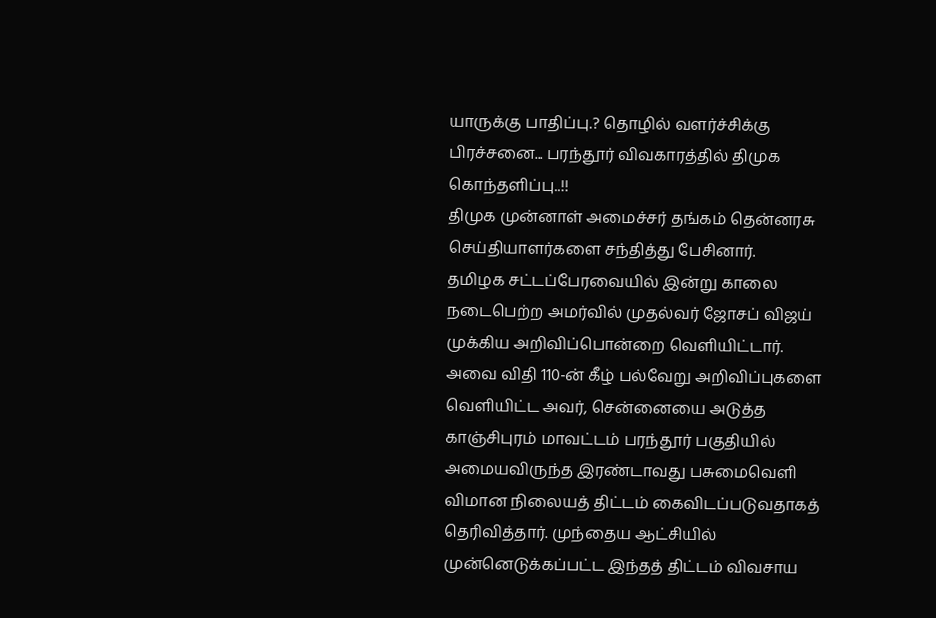யாருக்கு பாதிப்பு.? தொழில் வளர்ச்சிக்கு பிரச்சனை... பரந்தூர் விவகாரத்தில் திமுக கொந்தளிப்பு..!!
திமுக முன்னாள் அமைச்சர் தங்கம் தென்னரசு செய்தியாளர்களை சந்தித்து பேசினார்.
தமிழக சட்டப்பேரவையில் இன்று காலை நடைபெற்ற அமர்வில் முதல்வர் ஜோசப் விஜய் முக்கிய அறிவிப்பொன்றை வெளியிட்டார். அவை விதி 110-ன் கீழ் பல்வேறு அறிவிப்புகளை வெளியிட்ட அவர், சென்னையை அடுத்த காஞ்சிபுரம் மாவட்டம் பரந்தூர் பகுதியில் அமையவிருந்த இரண்டாவது பசுமைவெளி விமான நிலையத் திட்டம் கைவிடப்படுவதாகத் தெரிவித்தார். முந்தைய ஆட்சியில் முன்னெடுக்கப்பட்ட இந்தத் திட்டம் விவசாய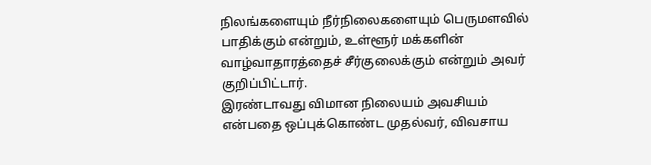நிலங்களையும் நீர்நிலைகளையும் பெருமளவில் பாதிக்கும் என்றும், உள்ளூர் மக்களின் வாழ்வாதாரத்தைச் சீர்குலைக்கும் என்றும் அவர் குறிப்பிட்டார்.
இரண்டாவது விமான நிலையம் அவசியம் என்பதை ஒப்புக்கொண்ட முதல்வர், விவசாய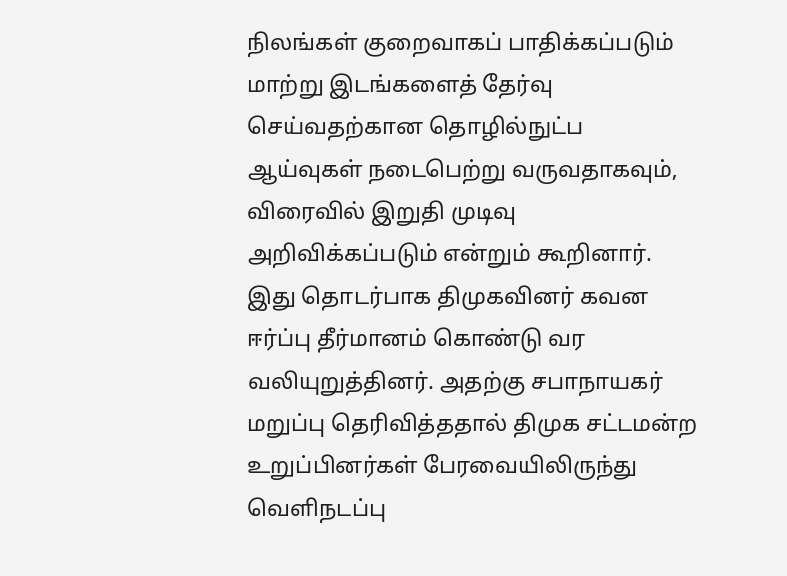நிலங்கள் குறைவாகப் பாதிக்கப்படும் மாற்று இடங்களைத் தேர்வு செய்வதற்கான தொழில்நுட்ப ஆய்வுகள் நடைபெற்று வருவதாகவும், விரைவில் இறுதி முடிவு அறிவிக்கப்படும் என்றும் கூறினார். இது தொடர்பாக திமுகவினர் கவன ஈர்ப்பு தீர்மானம் கொண்டு வர வலியுறுத்தினர். அதற்கு சபாநாயகர் மறுப்பு தெரிவித்ததால் திமுக சட்டமன்ற உறுப்பினர்கள் பேரவையிலிருந்து வெளிநடப்பு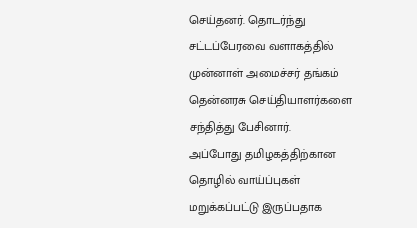செய்தனர். தொடர்ந்து சட்டப்பேரவை வளாகத்தில் முன்னாள் அமைச்சர் தங்கம் தென்னரசு செய்தியாளர்களை சந்தித்து பேசினார்.
அப்போது தமிழகத்திற்கான தொழில் வாய்ப்புகள் மறுக்கப்பட்டு இருப்பதாக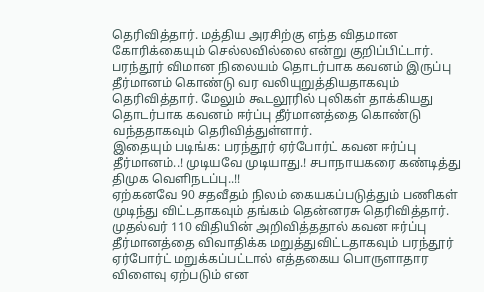தெரிவித்தார். மத்திய அரசிற்கு எந்த விதமான கோரிக்கையும் செல்லவில்லை என்று குறிப்பிட்டார். பரந்தூர் விமான நிலையம் தொடர்பாக கவனம் இருப்பு தீர்மானம் கொண்டு வர வலியுறுத்தியதாகவும் தெரிவித்தார். மேலும் கூடலூரில் புலிகள் தாக்கியது தொடர்பாக கவனம் ஈர்ப்பு தீர்மானத்தை கொண்டு வந்ததாகவும் தெரிவித்துள்ளார்.
இதையும் படிங்க: பரந்தூர் ஏர்போர்ட் கவன ஈர்ப்பு தீர்மானம்..! முடியவே முடியாது.! சபாநாயகரை கண்டித்து திமுக வெளிநடப்பு..!!
ஏற்கனவே 90 சதவீதம் நிலம் கையகப்படுத்தும் பணிகள் முடிந்து விட்டதாகவும் தங்கம் தென்னரசு தெரிவித்தார். முதல்வர் 110 விதியின் அறிவித்ததால் கவன ஈர்ப்பு தீர்மானத்தை விவாதிக்க மறுத்துவிட்டதாகவும் பரந்தூர் ஏர்போர்ட் மறுக்கப்பட்டால் எத்தகைய பொருளாதார விளைவு ஏற்படும் என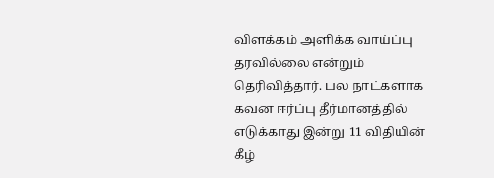விளக்கம் அளிக்க வாய்ப்பு தரவில்லை என்றும் தெரிவித்தார். பல நாட்களாக கவன ஈர்ப்பு தீர்மானத்தில் எடுக்காது இன்று 11 விதியின் கீழ்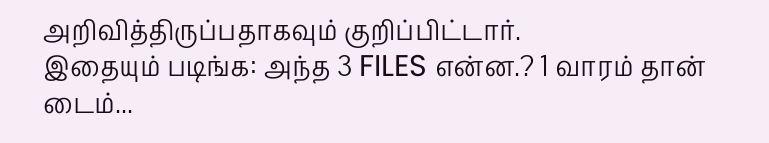அறிவித்திருப்பதாகவும் குறிப்பிட்டார்.
இதையும் படிங்க: அந்த 3 FILES என்ன.? 1 வாரம் தான் டைம்...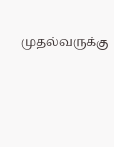முதல்வருக்கு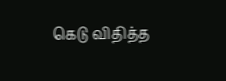கெடு விதித்த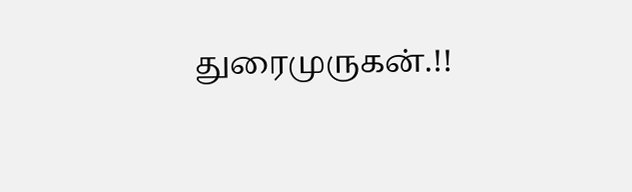துரைமுருகன்.!!